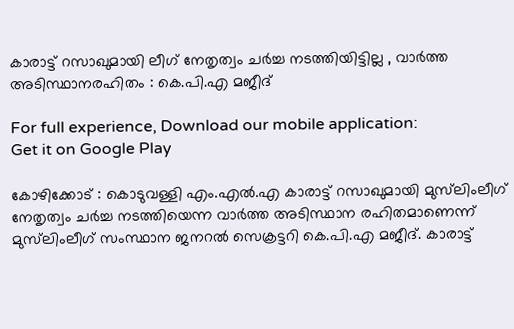കാരാട്ട് റസാഖുമായി ലീഗ് നേതൃത്വം ചർച്ച നടത്തിയിട്ടില്ല , വാർത്ത അടിസ്ഥാനരഹിതം : കെ.പി.എ മജീദ്

For full experience, Download our mobile application:
Get it on Google Play

കോഴിക്കോട് : കൊടുവള്ളി എം.എൽ.എ കാരാട്ട് റസാഖുമായി മുസ്‌ലിംലീഗ് നേതൃത്വം ചർച്ച നടത്തിയെന്ന വാർത്ത അടിസ്ഥാന രഹിതമാണെന്ന് മുസ്‌ലിംലീഗ് സംസ്ഥാന ജനറൽ സെക്രട്ടറി കെ.പി.എ മജീദ്. കാരാട്ട്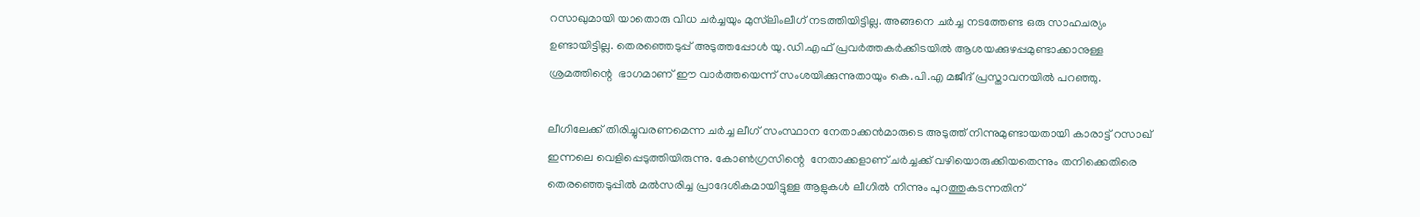റസാഖുമായി യാതൊരു വിധ ചർച്ചയും മുസ്‌ലിംലീഗ് നടത്തിയിട്ടില്ല. അങ്ങനെ ചർച്ച നടത്തേണ്ട ഒരു സാഹചര്യം ഉണ്ടായിട്ടില്ല. തെരഞ്ഞെടുപ്പ് അടുത്തപ്പോൾ യു.ഡി.എഫ് പ്രവർത്തകർക്കിടയിൽ ആശയക്കുഴപ്പമുണ്ടാക്കാനുള്ള ശ്രമത്തിന്റെ  ഭാഗമാണ് ഈ വാർത്തയെന്ന് സംശയിക്കുന്നുതായും കെ.പി.എ മജീദ് പ്രസ്താവനയില്‍ പറഞ്ഞു.

ലീഗിലേക്ക് തിരിച്ചുവരണമെന്ന ചര്‍ച്ച ലീഗ് സംസ്ഥാന നേതാക്കന്‍മാരുടെ അടുത്ത് നിന്നുമുണ്ടായതായി കാരാട്ട് റസാഖ് ഇന്നലെ വെളിപ്പെടുത്തിയിരുന്നു. കോണ്‍ഗ്രസിന്റെ  നേതാക്കളാണ് ചര്‍ച്ചക്ക് വഴിയൊരുക്കിയതെന്നും തനിക്കെതിരെ തെരഞ്ഞെടുപ്പില്‍ മല്‍സരിച്ച പ്രാദേശികമായിട്ടുള്ള ആളുകള്‍ ലീഗില്‍ നിന്നും പുറത്തുകടന്നതിന്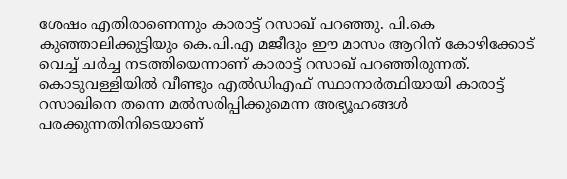ശേഷം എതിരാണെന്നും കാരാട്ട് റസാഖ് പറഞ്ഞു. പി.കെ കുഞ്ഞാലിക്കുട്ടിയും കെ.പി.എ മജീദും ഈ മാസം ആറിന് കോഴിക്കോട് വെച്ച് ചര്‍ച്ച നടത്തിയെന്നാണ് കാരാട്ട് റസാഖ് പറഞ്ഞിരുന്നത്. കൊടുവള്ളിയിൽ വീണ്ടും എൽഡിഎഫ് സ്ഥാനാർത്ഥിയായി കാരാട്ട് റസാഖിനെ തന്നെ മല്‍സരിപ്പിക്കുമെന്ന അഭ്യൂഹങ്ങള്‍ പരക്കുന്നതിനിടെയാണ്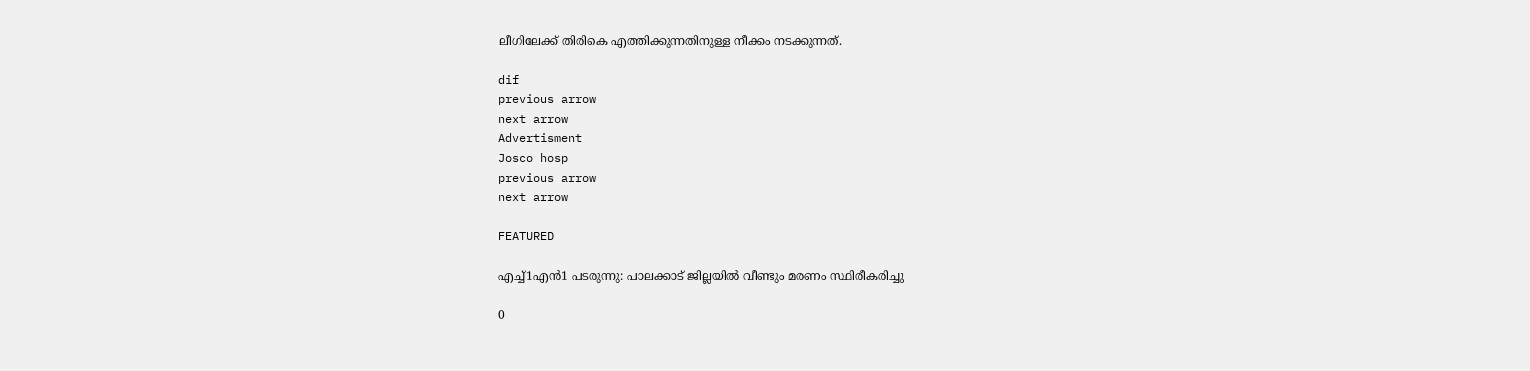ലീഗിലേക്ക് തിരികെ എത്തിക്കുന്നതിനുള്ള നീക്കം നടക്കുന്നത്.

dif
previous arrow
next arrow
Advertisment
Josco hosp
previous arrow
next arrow

FEATURED

എച്ച്1എൻ1 പടരുന്നു: പാലക്കാട് ജില്ലയിൽ വീണ്ടും മരണം സ്ഥിരീകരിച്ചു

0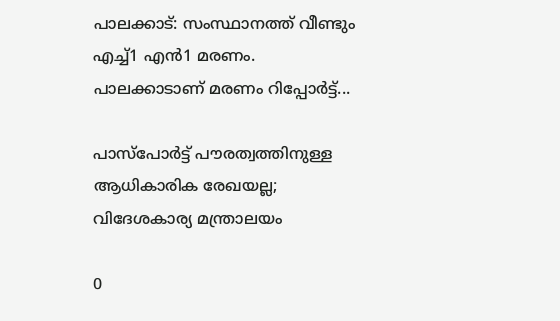പാലക്കാട്: സംസ്ഥാനത്ത് വീണ്ടും എച്ച്1 എന്‍1 മരണം. പാലക്കാടാണ് മരണം റിപ്പോര്‍ട്ട്...

പാസ്‌പോർട്ട് പൗരത്വത്തിനുള്ള ആധികാരിക രേഖയല്ല; വിദേശകാര്യ മന്ത്രാലയം

0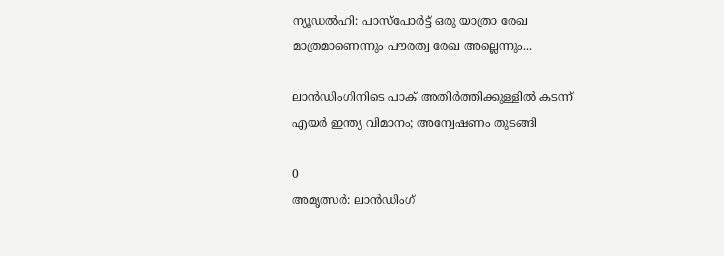ന്യൂഡല്‍ഹി: പാസ്‌പോർട്ട് ഒരു യാത്രാ രേഖ മാത്രമാണെന്നും പൗരത്വ രേഖ അല്ലെന്നും...

ലാൻഡിംഗിനിടെ പാക് അതിർത്തിക്കുള്ളിൽ കടന്ന് എയർ ഇന്ത്യ വിമാനം; അന്വേഷണം തുടങ്ങി

0
അമൃത്സർ: ലാൻഡിംഗ്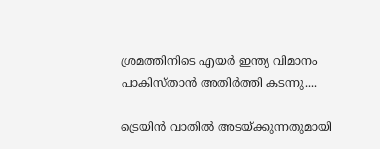ശ്രമത്തിനിടെ എയർ ഇന്ത്യ വിമാനം പാകിസ്താൻ അതിർത്തി കടന്നു....

ട്രെയിൻ വാതിൽ അടയ്ക്കുന്നതുമായി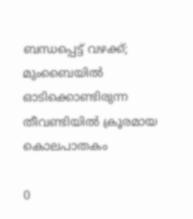ബന്ധപ്പെട്ട് വഴക്ക്; മുംബൈയിൽ ഓടിക്കൊണ്ടിരുന്ന തീവണ്ടിയിൽ ക്രൂരമായ കൊലപാതകം

0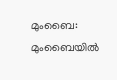മുംബൈ: മുംബൈയില്‍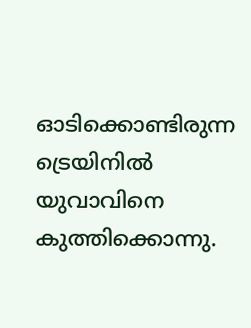ഓടിക്കൊണ്ടിരുന്ന ട്രെയിനില്‍ യുവാവിനെ കുത്തിക്കൊന്നു.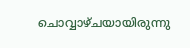ചൊവ്വാഴ്ചയായിരുന്നു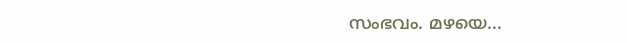സംഭവം. മഴയെ...